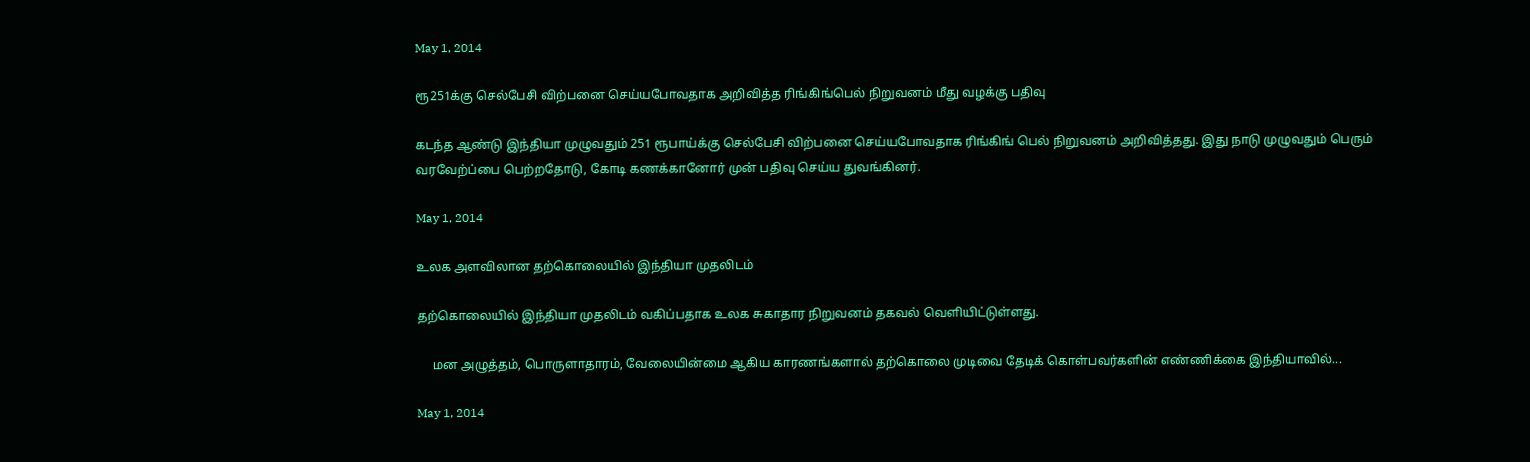May 1, 2014

ரூ251க்கு செல்பேசி விற்பனை செய்யபோவதாக அறிவித்த ரிங்கிங்பெல் நிறுவனம் மீது வழக்கு பதிவு

கடந்த ஆண்டு இந்தியா முழுவதும் 251 ரூபாய்க்கு செல்பேசி விற்பனை செய்யபோவதாக ரிங்கிங் பெல் நிறுவனம் அறிவித்தது. இது நாடு முழுவதும் பெரும் வரவேற்ப்பை பெற்றதோடு, கோடி கணக்கானோர் முன் பதிவு செய்ய துவங்கினர்.

May 1, 2014

உலக அளவிலான தற்கொலையில் இந்தியா முதலிடம்

தற்கொலையில் இந்தியா முதலிடம் வகிப்பதாக உலக சுகாதார நிறுவனம் தகவல் வெளியிட்டுள்ளது.

     மன அழுத்தம், பொருளாதாரம், வேலையின்மை ஆகிய காரணங்களால் தற்கொலை முடிவை தேடிக் கொள்பவர்களின் எண்ணிக்கை இந்தியாவில்...

May 1, 2014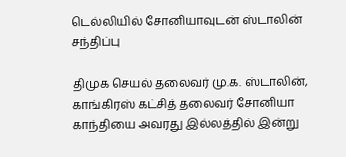டெல்லியில் சோனியாவுடன் ஸ்டாலின் சந்திப்பு

திமுக செயல் தலைவர் மு.க. ஸ்டாலின், காங்கிரஸ் கட்சித் தலைவர் சோனியா காந்தியை அவரது இல்லத்தில் இன்று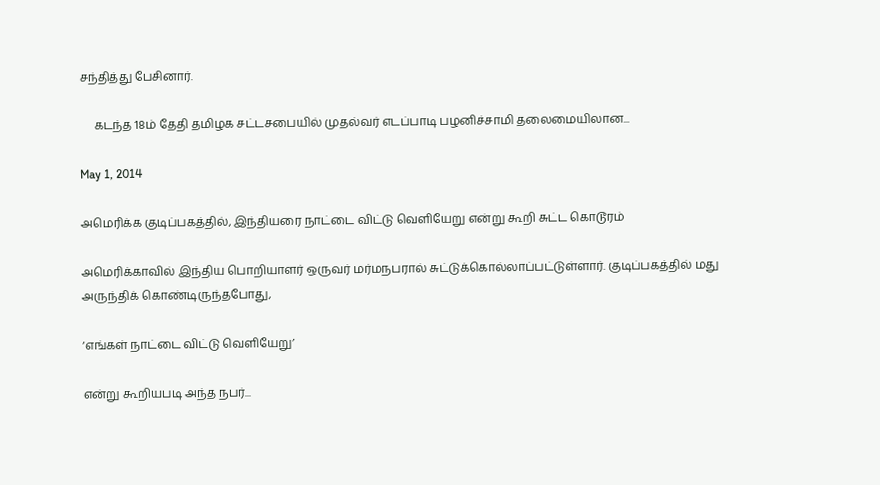சந்தித்து பேசினார்.

     கடந்த 18ம் தேதி தமிழக சட்டசபையில் முதல்வர் எடப்பாடி பழனிச்சாமி தலைமையிலான...

May 1, 2014

அமெரிக்க குடிப்பகத்தில், இந்தியரை நாட்டை விட்டு வெளியேறு என்று கூறி சுட்ட கொடூரம்

அமெரிக்காவில் இந்திய பொறியாளர் ஒருவர் மர்மநபரால் சுட்டுக்கொல்லாப்பட்டுள்ளார். குடிப்பகத்தில் மது அருந்திக் கொண்டிருந்தபோது,

‘எங்கள் நாட்டை விட்டு வெளியேறு’

என்று கூறியபடி அந்த நபர்...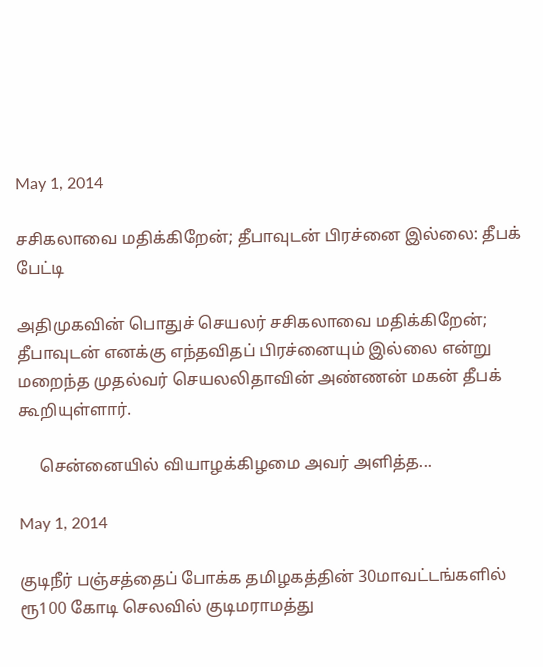May 1, 2014

சசிகலாவை மதிக்கிறேன்; தீபாவுடன் பிரச்னை இல்லை: தீபக் பேட்டி

அதிமுகவின் பொதுச் செயலர் சசிகலாவை மதிக்கிறேன்; தீபாவுடன் எனக்கு எந்தவிதப் பிரச்னையும் இல்லை என்று மறைந்த முதல்வர் செயலலிதாவின் அண்ணன் மகன் தீபக் கூறியுள்ளார்.

     சென்னையில் வியாழக்கிழமை அவர் அளித்த...

May 1, 2014

குடிநீர் பஞ்சத்தைப் போக்க தமிழகத்தின் 30மாவட்டங்களில் ரூ100 கோடி செலவில் குடிமராமத்து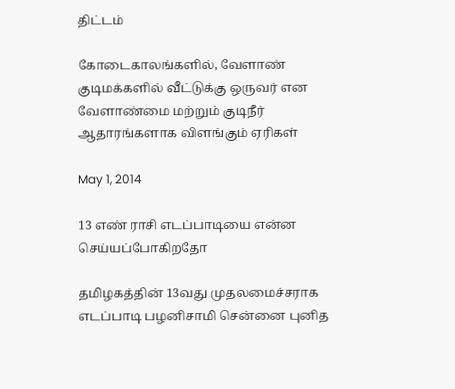திட்டம்

கோடைகாலங்களில், வேளாண் குடிமக்களில் வீட்டுக்கு ஒருவர் என வேளாண்மை மற்றும் குடிநீர் ஆதாரங்களாக விளங்கும் ஏரிகள்

May 1, 2014

13 எண் ராசி எடப்பாடியை என்ன செய்யப்போகிறதோ

தமிழகத்தின் 13வது முதலமைச்சராக எடப்பாடி பழனிசாமி சென்னை புனித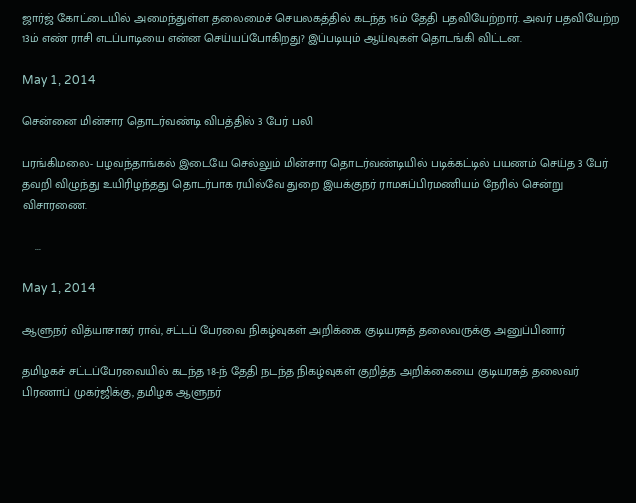ஜார்ஜ் கோட்டையில் அமைந்துள்ள தலைமைச் செயலகத்தில் கடந்த 16ம் தேதி பதவியேற்றார். அவர் பதவியேற்ற 13ம் எண் ராசி எடப்பாடியை என்ன செய்யப்போகிறது? இப்படியும் ஆய்வுகள் தொடங்கி விட்டன.

May 1, 2014

சென்னை மின்சார தொடர்வண்டி விபத்தில் 3 பேர் பலி

பரங்கிமலை- பழவந்தாங்கல் இடையே செல்லும் மின்சார தொடர்வண்டியில் படிக்கட்டில் பயணம் செய்த 3 பேர் தவறி விழுந்து உயிரிழந்தது தொடர்பாக ரயில்வே துறை இயக்குநர் ராமசுப்பிரமணியம் நேரில் சென்று விசாரணை.

    ...

May 1, 2014

ஆளுநர் வித்யாசாகர் ராவ், சட்டப் பேரவை நிகழ்வுகள் அறிக்கை குடியரசுத் தலைவருக்கு அனுப்பினார்

தமிழகச் சட்டப்பேரவையில் கடந்த 18-ந் தேதி நடந்த நிகழ்வுகள் குறித்த அறிக்கையை குடியரசுத் தலைவர் பிரணாப் முகர்ஜிக்கு, தமிழக ஆளுநர்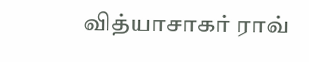வித்யாசாகர் ராவ்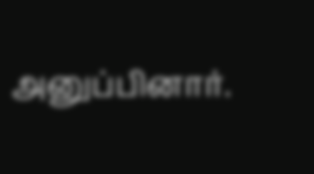அனுப்பினார்.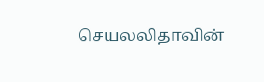செயலலிதாவின்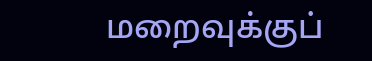மறைவுக்குப்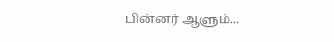பின்னர் ஆளும்...